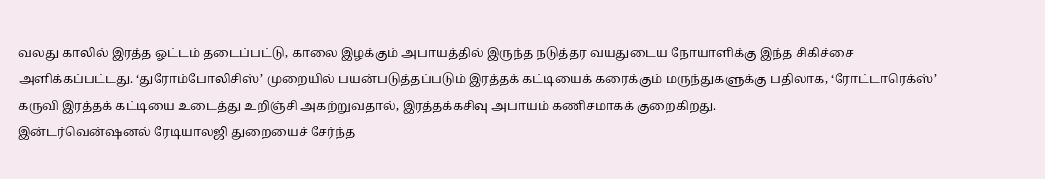வலது காலில் இரத்த ஓட்டம் தடைப்பட்டு, காலை இழக்கும் அபாயத்தில் இருந்த நடுத்தர வயதுடைய நோயாளிக்கு இந்த சிகிச்சை அளிக்கப்பட்டது. ‘துரோம்போலிசிஸ்’ முறையில் பயன்படுத்தப்படும் இரத்தக் கட்டியைக் கரைக்கும் மருந்துகளுக்கு பதிலாக, ‘ரோட்டாரெக்ஸ்’ கருவி இரத்தக் கட்டியை உடைத்து உறிஞ்சி அகற்றுவதால், இரத்தக்கசிவு அபாயம் கணிசமாகக் குறைகிறது.
இன்டர்வென்ஷனல் ரேடியாலஜி துறையைச் சேர்ந்த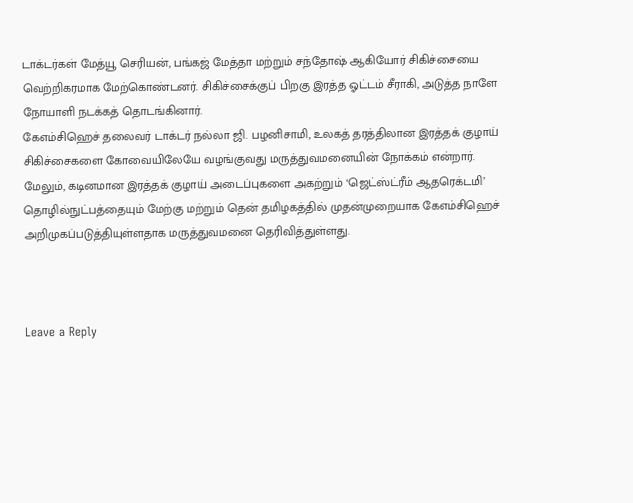டாக்டர்கள் மேத்யூ செரியன், பங்கஜ் மேத்தா மற்றும் சந்தோஷ் ஆகியோர் சிகிச்சையை வெற்றிகரமாக மேற்கொண்டனர். சிகிச்சைக்குப் பிறகு இரத்த ஓட்டம் சீராகி, அடுத்த நாளே நோயாளி நடக்கத் தொடங்கினார்.
கேஎம்சிஹெச் தலைவர் டாக்டர் நல்லா ஜி. பழனிசாமி, உலகத் தரத்திலான இரத்தக் குழாய் சிகிச்சைகளை கோவையிலேயே வழங்குவது மருத்துவமனையின் நோக்கம் என்றார். மேலும், கடினமான இரத்தக் குழாய் அடைப்புகளை அகற்றும் ‘ஜெட்ஸ்ட்ரீம் ஆதரெக்டமி’ தொழில்நுட்பத்தையும் மேற்கு மற்றும் தென் தமிழகத்தில் முதன்முறையாக கேஎம்சிஹெச் அறிமுகப்படுத்தியுள்ளதாக மருத்துவமனை தெரிவித்துள்ளது.



Leave a Reply